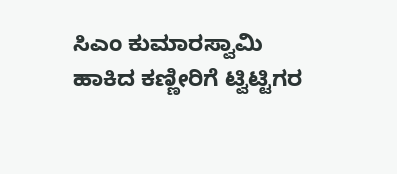ಸಿಎಂ ಕುಮಾರಸ್ವಾಮಿ ಹಾಕಿದ ಕಣ್ಣೀರಿಗೆ ಟ್ವಿಟ್ಟಿಗರ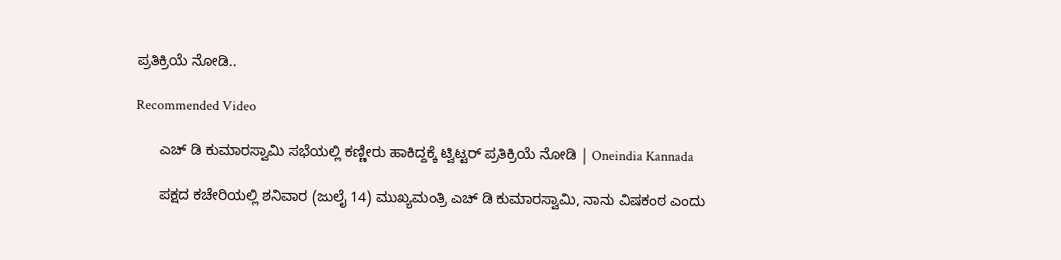ಪ್ರತಿಕ್ರಿಯೆ ನೋಡಿ..

Recommended Video

      ಎಚ್ ಡಿ ಕುಮಾರಸ್ವಾಮಿ ಸಭೆಯಲ್ಲಿ ಕಣ್ಣೀರು ಹಾಕಿದ್ದಕ್ಕೆ ಟ್ವಿಟ್ಟರ್ ಪ್ರತಿಕ್ರಿಯೆ ನೋಡಿ | Oneindia Kannada

      ಪಕ್ಷದ ಕಚೇರಿಯಲ್ಲಿ ಶನಿವಾರ (ಜುಲೈ 14) ಮುಖ್ಯಮಂತ್ರಿ ಎಚ್ ಡಿ ಕುಮಾರಸ್ವಾಮಿ, ನಾನು ವಿಷಕಂಠ ಎಂದು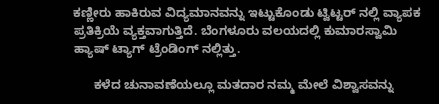ಕಣ್ಣೀರು ಹಾಕಿರುವ ವಿದ್ಯಮಾನವನ್ನು ಇಟ್ಟುಕೊಂಡು ಟ್ವಿಟ್ಟರ್ ನಲ್ಲಿ ವ್ಯಾಪಕ ಪ್ರತಿಕ್ರಿಯೆ ವ್ಯಕ್ತವಾಗುತ್ತಿದೆ. ಬೆಂಗಳೂರು ವಲಯದಲ್ಲಿ ಕುಮಾರಸ್ವಾಮಿ ಹ್ಯಾಷ್ ಟ್ಯಾಗ್ ಟ್ರೆಂಡಿಂಗ್ ನಲ್ಲಿತ್ತು.

      ಕಳೆದ ಚುನಾವಣೆಯಲ್ಲೂ ಮತದಾರ ನಮ್ಮ ಮೇಲೆ ವಿಶ್ವಾಸವನ್ನು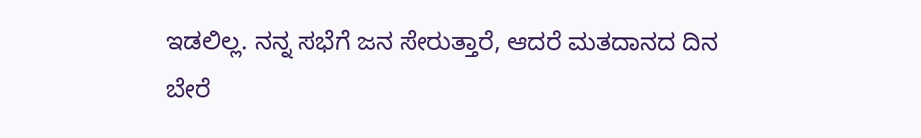ಇಡಲಿಲ್ಲ. ನನ್ನ ಸಭೆಗೆ ಜನ ಸೇರುತ್ತಾರೆ, ಆದರೆ ಮತದಾನದ ದಿನ ಬೇರೆ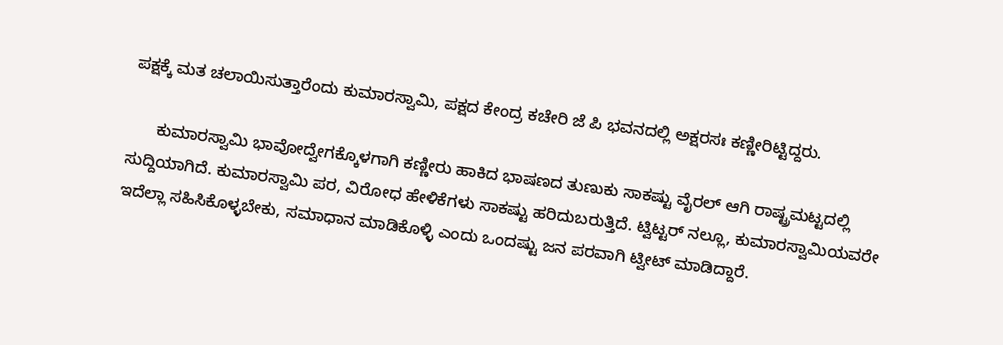ಪಕ್ಷಕ್ಕೆ ಮತ ಚಲಾಯಿಸುತ್ತಾರೆಂದು ಕುಮಾರಸ್ವಾಮಿ, ಪಕ್ಷದ ಕೇಂದ್ರ ಕಚೇರಿ ಜೆ ಪಿ ಭವನದಲ್ಲಿ ಅಕ್ಷರಸಃ ಕಣ್ಣೀರಿಟ್ಟಿದ್ದರು.

      ಕುಮಾರಸ್ವಾಮಿ ಭಾವೋದ್ವೇಗಕ್ಕೊಳಗಾಗಿ ಕಣ್ಣೀರು ಹಾಕಿದ ಭಾಷಣದ ತುಣುಕು ಸಾಕಷ್ಟು ವೈರಲ್ ಆಗಿ ರಾಷ್ಟ್ರಮಟ್ಟದಲ್ಲಿ ಸುದ್ದಿಯಾಗಿದೆ. ಕುಮಾರಸ್ವಾಮಿ ಪರ, ವಿರೋಧ ಹೇಳಿಕೆಗಳು ಸಾಕಷ್ಟು ಹರಿದುಬರುತ್ತಿದೆ. ಟ್ವಿಟ್ಟರ್ ನಲ್ಲೂ, ಕುಮಾರಸ್ವಾಮಿಯವರೇ ಇದೆಲ್ಲಾ ಸಹಿಸಿಕೊಳ್ಳಬೇಕು, ಸಮಾಧಾನ ಮಾಡಿಕೊಳ್ಳಿ ಎಂದು ಒಂದಷ್ಟು ಜನ ಪರವಾಗಿ ಟ್ವೀಟ್ ಮಾಡಿದ್ದಾರೆ.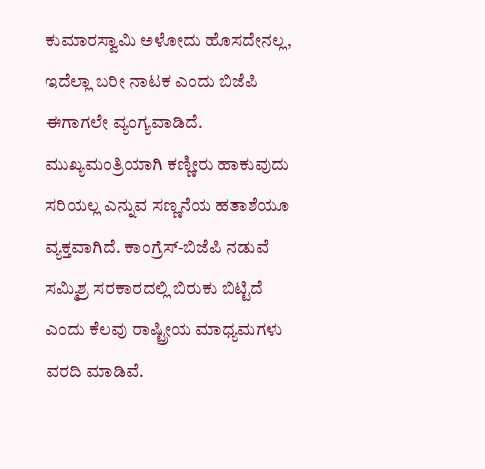ಕುಮಾರಸ್ವಾಮಿ ಅಳೋದು ಹೊಸದೇನಲ್ಲ, ಇದೆಲ್ಲಾ ಬರೀ ನಾಟಕ ಎಂದು ಬಿಜೆಪಿ ಈಗಾಗಲೇ ವ್ಯಂಗ್ಯವಾಡಿದೆ. ಮುಖ್ಯಮಂತ್ರಿಯಾಗಿ ಕಣ್ಣೀರು ಹಾಕುವುದು ಸರಿಯಲ್ಲ ಎನ್ನುವ ಸಣ್ಣನೆಯ ಹತಾಶೆಯೂ ವ್ಯಕ್ತವಾಗಿದೆ. ಕಾಂಗ್ರೆಸ್-ಬಿಜೆಪಿ ನಡುವೆ ಸಮ್ಮಿಶ್ರ ಸರಕಾರದಲ್ಲಿ ಬಿರುಕು ಬಿಟ್ಟಿದೆ ಎಂದು ಕೆಲವು ರಾಷ್ಟ್ರೀಯ ಮಾಧ್ಯಮಗಳು ವರದಿ ಮಾಡಿವೆ.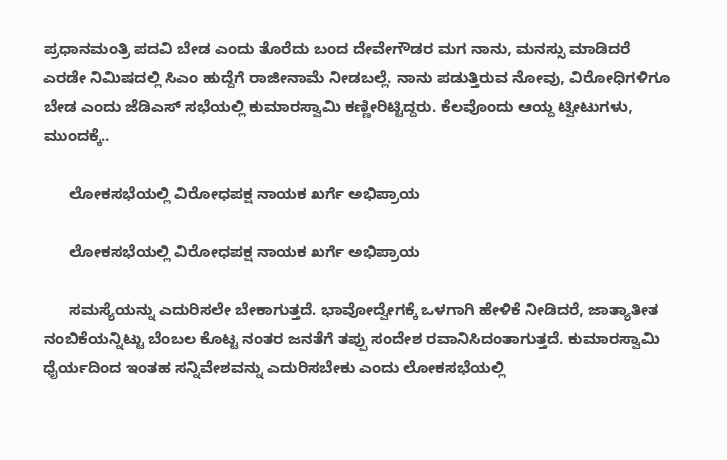ಪ್ರಧಾನಮಂತ್ರಿ ಪದವಿ ಬೇಡ ಎಂದು ತೊರೆದು ಬಂದ ದೇವೇಗೌಡರ ಮಗ ನಾನು, ಮನಸ್ಸು ಮಾಡಿದರೆ ಎರಡೇ ನಿಮಿಷದಲ್ಲಿ ಸಿಎಂ ಹುದ್ದೆಗೆ ರಾಜೀನಾಮೆ ನೀಡಬಲ್ಲೆ. ನಾನು ಪಡುತ್ತಿರುವ ನೋವು, ವಿರೋಧಿಗಳಿಗೂ ಬೇಡ ಎಂದು ಜೆಡಿಎಸ್ ಸಭೆಯಲ್ಲಿ ಕುಮಾರಸ್ವಾಮಿ ಕಣ್ಣೀರಿಟ್ಟಿದ್ದರು. ಕೆಲವೊಂದು ಆಯ್ದ ಟ್ವೀಟುಗಳು, ಮುಂದಕ್ಕೆ..

      ಲೋಕಸಭೆಯಲ್ಲಿ ವಿರೋಧಪಕ್ಷ ನಾಯಕ ಖರ್ಗೆ ಅಭಿಪ್ರಾಯ

      ಲೋಕಸಭೆಯಲ್ಲಿ ವಿರೋಧಪಕ್ಷ ನಾಯಕ ಖರ್ಗೆ ಅಭಿಪ್ರಾಯ

      ಸಮಸ್ಯೆಯನ್ನು ಎದುರಿಸಲೇ ಬೇಕಾಗುತ್ತದೆ. ಭಾವೋದ್ವೇಗಕ್ಕೆ ಒಳಗಾಗಿ ಹೇಳಿಕೆ ನೀಡಿದರೆ, ಜಾತ್ಯಾತೀತ ನಂಬಿಕೆಯನ್ನಿಟ್ಟು ಬೆಂಬಲ ಕೊಟ್ಟ ನಂತರ ಜನತೆಗೆ ತಪ್ಪು ಸಂದೇಶ ರವಾನಿಸಿದಂತಾಗುತ್ತದೆ. ಕುಮಾರಸ್ವಾಮಿ ಧೈರ್ಯದಿಂದ ಇಂತಹ ಸನ್ನಿವೇಶವನ್ನು ಎದುರಿಸಬೇಕು ಎಂದು ಲೋಕಸಭೆಯಲ್ಲಿ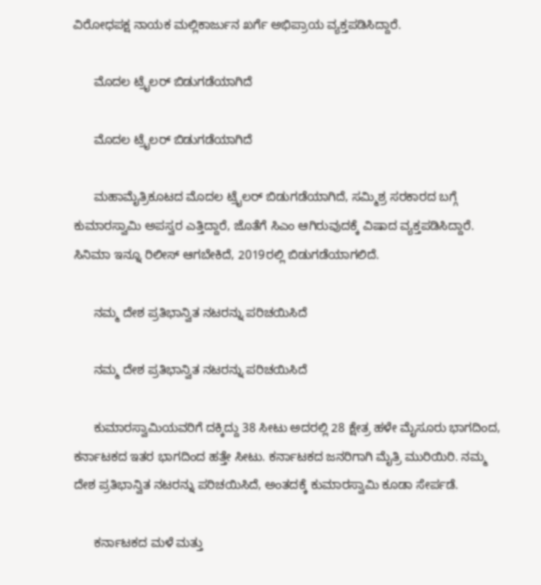ವಿರೋಧಪಕ್ಷ ನಾಯಕ ಮಲ್ಲಿಕಾರ್ಜುನ ಖರ್ಗೆ ಅಭಿಪ್ರಾಯ ವ್ಯಕ್ತಪಡಿಸಿದ್ದಾರೆ.

      ಮೊದಲ ಟ್ರೈಲರ್ ಬಿಡುಗಡೆಯಾಗಿದೆ

      ಮೊದಲ ಟ್ರೈಲರ್ ಬಿಡುಗಡೆಯಾಗಿದೆ

      ಮಹಾಮೈತ್ರಿಕೂಟದ ಮೊದಲ ಟ್ರೈಲರ್ ಬಿಡುಗಡೆಯಾಗಿದೆ, ಸಮ್ಮಿಶ್ರ ಸರಕಾರದ ಬಗ್ಗೆ ಕುಮಾರಸ್ವಾಮಿ ಅಪಸ್ವರ ಎತ್ತಿದ್ದಾರೆ, ಜೊತೆಗೆ ಸಿಎಂ ಆಗಿರುವುದಕ್ಕೆ ವಿಷಾದ ವ್ಯಕ್ತಪಡಿಸಿದ್ದಾರೆ. ಸಿನಿಮಾ ಇನ್ನೂ ರಿಲೀಸ್ ಆಗಬೇಕಿದೆ, 2019ರಲ್ಲಿ ಬಿಡುಗಡೆಯಾಗಲಿದೆ.

      ನಮ್ಮ ದೇಶ ಪ್ರತಿಭಾನ್ವಿತ ನಟರನ್ನು ಪರಿಚಯಿಸಿದೆ

      ನಮ್ಮ ದೇಶ ಪ್ರತಿಭಾನ್ವಿತ ನಟರನ್ನು ಪರಿಚಯಿಸಿದೆ

      ಕುಮಾರಸ್ವಾಮಿಯವರಿಗೆ ದಕ್ಕಿದ್ದು 38 ಸೀಟು ಅದರಲ್ಲಿ 28 ಕ್ಷೇತ್ರ ಹಳೇ ಮೈಸೂರು ಭಾಗದಿಂದ, ಕರ್ನಾಟಕದ ಇತರ ಭಾಗದಿಂದ ಹತ್ತೇ ಸೀಟು. ಕರ್ನಾಟಕದ ಜನರಿಗಾಗಿ ಮೈತ್ರಿ ಮುರಿಯಿರಿ. ನಮ್ಮ ದೇಶ ಪ್ರತಿಭಾನ್ವಿತ ನಟರನ್ನು ಪರಿಚಯಿಸಿದೆ, ಅಂತದಕ್ಕೆ ಕುಮಾರಸ್ವಾಮಿ ಕೂಡಾ ಸೇರ್ಪಡೆ.

      ಕರ್ನಾಟಕದ ಮಳೆ ಮತ್ತು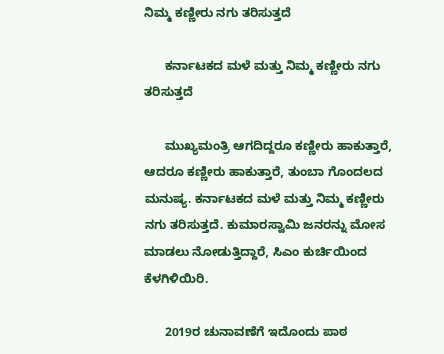ನಿಮ್ಮ ಕಣ್ಣೀರು ನಗು ತರಿಸುತ್ತದೆ

      ಕರ್ನಾಟಕದ ಮಳೆ ಮತ್ತು ನಿಮ್ಮ ಕಣ್ಣೀರು ನಗು ತರಿಸುತ್ತದೆ

      ಮುಖ್ಯಮಂತ್ರಿ ಆಗದಿದ್ದರೂ ಕಣ್ಣೀರು ಹಾಕುತ್ತಾರೆ, ಆದರೂ ಕಣ್ಣೀರು ಹಾಕುತ್ತಾರೆ, ತುಂಬಾ ಗೊಂದಲದ ಮನುಷ್ಯ. ಕರ್ನಾಟಕದ ಮಳೆ ಮತ್ತು ನಿಮ್ಮ ಕಣ್ಣೀರು ನಗು ತರಿಸುತ್ತದೆ. ಕುಮಾರಸ್ವಾಮಿ ಜನರನ್ನು ಮೋಸ ಮಾಡಲು ನೋಡುತ್ತಿದ್ದಾರೆ, ಸಿಎಂ ಕುರ್ಚಿಯಿಂದ ಕೆಳಗಿಳಿಯಿರಿ.

      2019ರ ಚುನಾವಣೆಗೆ ಇದೊಂದು ಪಾಠ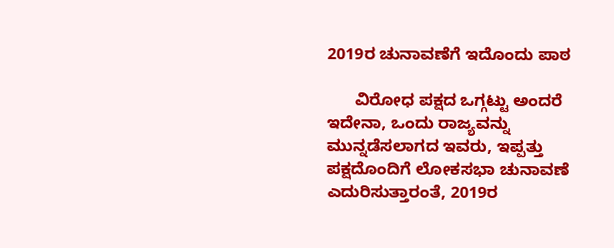2019ರ ಚುನಾವಣೆಗೆ ಇದೊಂದು ಪಾಠ

      ವಿರೋಧ ಪಕ್ಷದ ಒಗ್ಗಟ್ಟು ಅಂದರೆ ಇದೇನಾ, ಒಂದು ರಾಜ್ಯವನ್ನು ಮುನ್ನಡೆಸಲಾಗದ ಇವರು, ಇಪ್ಪತ್ತು ಪಕ್ಷದೊಂದಿಗೆ ಲೋಕಸಭಾ ಚುನಾವಣೆ ಎದುರಿಸುತ್ತಾರಂತೆ, 2019ರ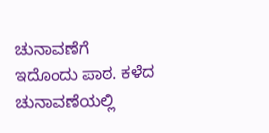ಚುನಾವಣೆಗೆ ಇದೊಂದು ಪಾಠ. ಕಳೆದ ಚುನಾವಣೆಯಲ್ಲಿ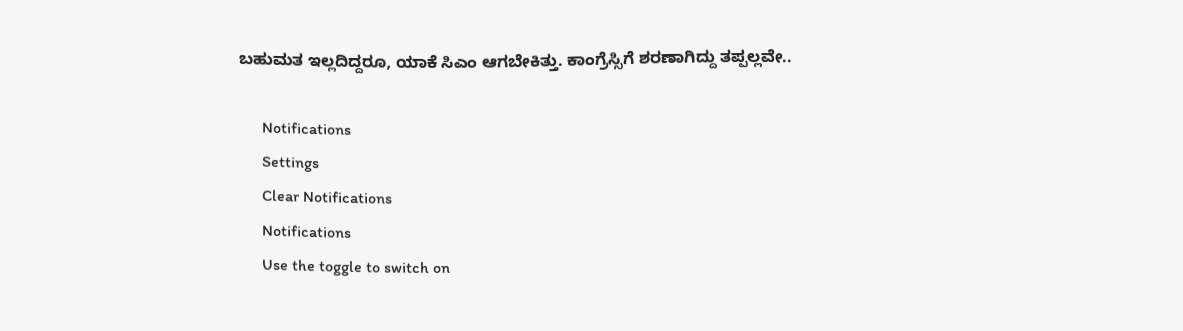ಬಹುಮತ ಇಲ್ಲದಿದ್ದರೂ, ಯಾಕೆ ಸಿಎಂ ಆಗಬೇಕಿತ್ತು. ಕಾಂಗ್ರೆಸ್ಸಿಗೆ ಶರಣಾಗಿದ್ದು ತಪ್ಪಲ್ಲವೇ..

      Notifications
      Settings
      Clear Notifications
      Notifications
      Use the toggle to switch on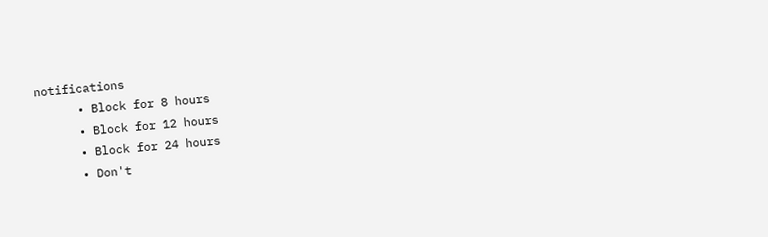notifications
      • Block for 8 hours
      • Block for 12 hours
      • Block for 24 hours
      • Don't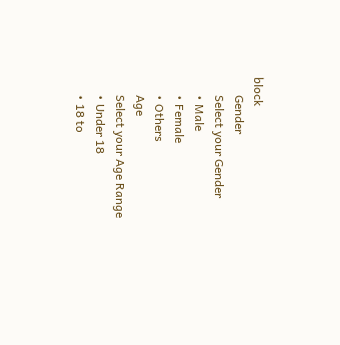block
      Gender
      Select your Gender
      • Male
      • Female
      • Others
      Age
      Select your Age Range
      • Under 18
      • 18 to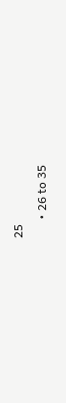25
      • 26 to 35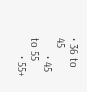• 36 to 45
      • 45 to 55
      • 55+